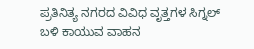ಪ್ರತಿನಿತ್ಯ ನಗರದ ವಿವಿಧ ವೃತ್ತಗಳ ಸಿಗ್ನಲ್ ಬಳಿ ಕಾಯುವ ವಾಹನ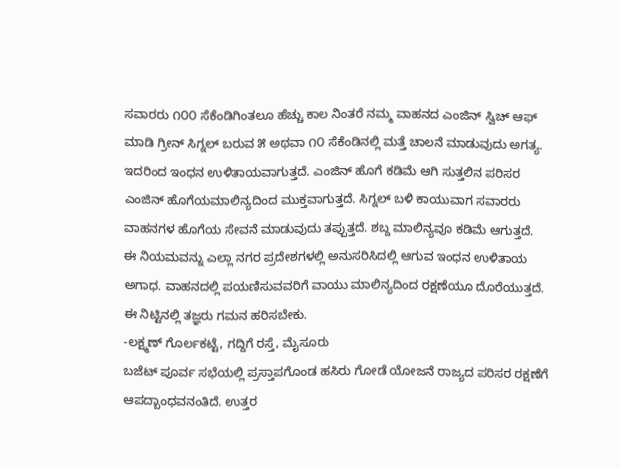ಸವಾರರು ೧೦೦ ಸೆಕೆಂಡಿಗಿಂತಲೂ ಹೆಚ್ಚು ಕಾಲ ನಿಂತರೆ ನಮ್ಮ ವಾಹನದ ಎಂಜಿನ್ ಸ್ವಿಚ್ ಆಫ್ ಮಾಡಿ ಗ್ರೀನ್ ಸಿಗ್ನಲ್ ಬರುವ ೫ ಅಥವಾ ೧೦ ಸೆಕೆಂಡಿನಲ್ಲಿ ಮತ್ತೆ ಚಾಲನೆ ಮಾಡುವುದು ಅಗತ್ಯ.
ಇದರಿಂದ ಇಂಧನ ಉಳಿತಾಯವಾಗುತ್ತದೆ. ಎಂಜಿನ್ ಹೊಗೆ ಕಡಿಮೆ ಆಗಿ ಸುತ್ತಲಿನ ಪರಿಸರ ಎಂಜಿನ್ ಹೊಗೆಯಮಾಲಿನ್ಯದಿಂದ ಮುಕ್ತವಾಗುತ್ತದೆ. ಸಿಗ್ನಲ್ ಬಳಿ ಕಾಯುವಾಗ ಸವಾರರು ವಾಹನಗಳ ಹೊಗೆಯ ಸೇವನೆ ಮಾಡುವುದು ತಪ್ಪುತ್ತದೆ. ಶಬ್ದ ಮಾಲಿನ್ಯವೂ ಕಡಿಮೆ ಆಗುತ್ತದೆ.
ಈ ನಿಯಮವನ್ನು ಎಲ್ಲಾ ನಗರ ಪ್ರದೇಶಗಳಲ್ಲಿ ಅನುಸರಿಸಿದಲ್ಲಿ ಆಗುವ ಇಂಧನ ಉಳಿತಾಯ ಅಗಾಧ. ವಾಹನದಲ್ಲಿ ಪಯಣಿಸುವವರಿಗೆ ವಾಯು ಮಾಲಿನ್ಯದಿಂದ ರಕ್ಷಣೆಯೂ ದೊರೆಯುತ್ತದೆ. ಈ ನಿಟ್ಟಿನಲ್ಲಿ ತಜ್ಞರು ಗಮನ ಹರಿಸಬೇಕು.
-ಲಕ್ಷ್ಮಣ್ ಗೊರ್ಲಕಟ್ಟೆ, ಗದ್ದಿಗೆ ರಸ್ತೆ, ಮೈಸೂರು
ಬಜೆಟ್ ಪೂರ್ವ ಸಭೆಯಲ್ಲಿ ಪ್ರಸ್ತಾಪಗೊಂಡ ಹಸಿರು ಗೋಡೆ ಯೋಜನೆ ರಾಜ್ಯದ ಪರಿಸರ ರಕ್ಷಣೆಗೆ ಆಪದ್ಬಾಂಧವನಂತಿದೆ. ಉತ್ತರ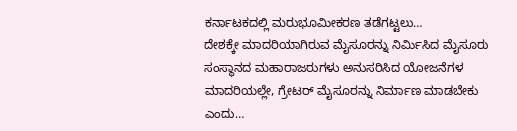ಕರ್ನಾಟಕದಲ್ಲಿ ಮರುಭೂಮೀಕರಣ ತಡೆಗಟ್ಟಲು…
ದೇಶಕ್ಕೇ ಮಾದರಿಯಾಗಿರುವ ಮೈಸೂರನ್ನು ನಿರ್ಮಿಸಿದ ಮೈಸೂರು ಸಂಸ್ಥಾನದ ಮಹಾರಾಜರುಗಳು ಅನುಸರಿಸಿದ ಯೋಜನೆಗಳ ಮಾದರಿಯಲ್ಲೇ, ಗ್ರೇಟರ್ ಮೈಸೂರನ್ನು ನಿರ್ಮಾಣ ಮಾಡಬೇಕು ಎಂದು…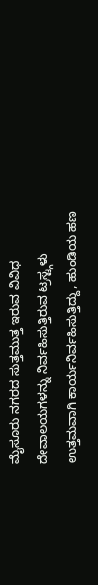ಮೈಸೂರು ನಗರದ ಸುತ್ತಮುತ್ತ ಇರುವ ವಿವಿಧ ದೇವಾಲಯಗಳನ್ನು ನಿರ್ವಹಿಸುತ್ತಿರುವ ಟ್ರಸ್ಟ್ಗಳು ಉತ್ತಮವಾಗಿ ಕಾರ್ಯನಿರ್ವಹಿಸುತ್ತಿದ್ದು, ಹುಂಡಿಯ ಹಣ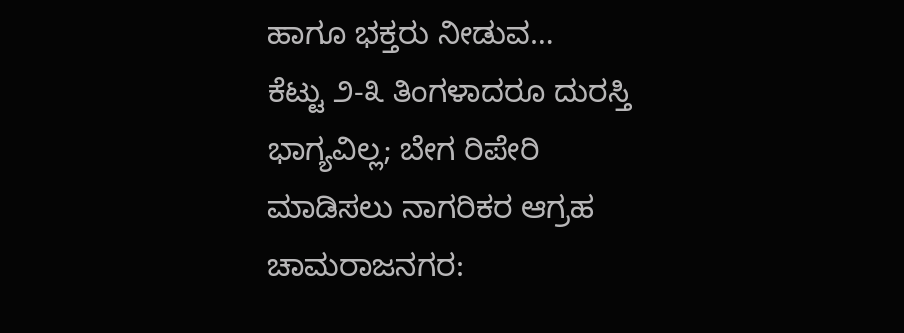ಹಾಗೂ ಭಕ್ತರು ನೀಡುವ…
ಕೆಟ್ಟು ೨-೩ ತಿಂಗಳಾದರೂ ದುರಸ್ತಿ ಭಾಗ್ಯವಿಲ್ಲ; ಬೇಗ ರಿಪೇರಿ ಮಾಡಿಸಲು ನಾಗರಿಕರ ಆಗ್ರಹ ಚಾಮರಾಜನಗರ: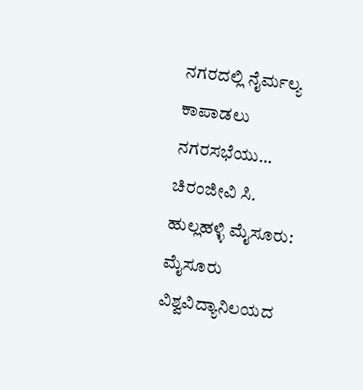ನಗರದಲ್ಲಿ ನೈರ್ಮಲ್ಯ ಕಾಪಾಡಲು ನಗರಸಭೆಯು…
ಚಿರಂಜೀವಿ ಸಿ. ಹುಲ್ಲಹಳ್ಳಿ ಮೈಸೂರು: ಮೈಸೂರು ವಿಶ್ವವಿದ್ಯಾನಿಲಯದ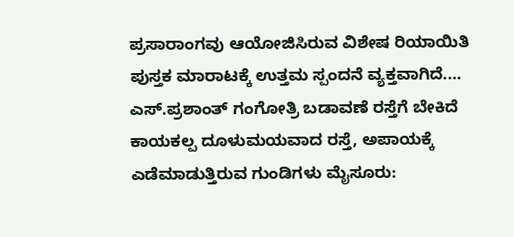ಪ್ರಸಾರಾಂಗವು ಆಯೋಜಿಸಿರುವ ವಿಶೇಷ ರಿಯಾಯಿತಿ ಪುಸ್ತಕ ಮಾರಾಟಕ್ಕೆ ಉತ್ತಮ ಸ್ಪಂದನೆ ವ್ಯಕ್ತವಾಗಿದೆ.…
ಎಸ್.ಪ್ರಶಾಂತ್ ಗಂಗೋತ್ರಿ ಬಡಾವಣೆ ರಸ್ತೆಗೆ ಬೇಕಿದೆ ಕಾಯಕಲ್ಪ ದೂಳುಮಯವಾದ ರಸ್ತೆ, ಅಪಾಯಕ್ಕೆ ಎಡೆಮಾಡುತ್ತಿರುವ ಗುಂಡಿಗಳು ಮೈಸೂರು: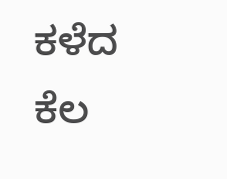ಕಳೆದ ಕೆಲ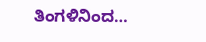ತಿಂಗಳಿನಿಂದ…